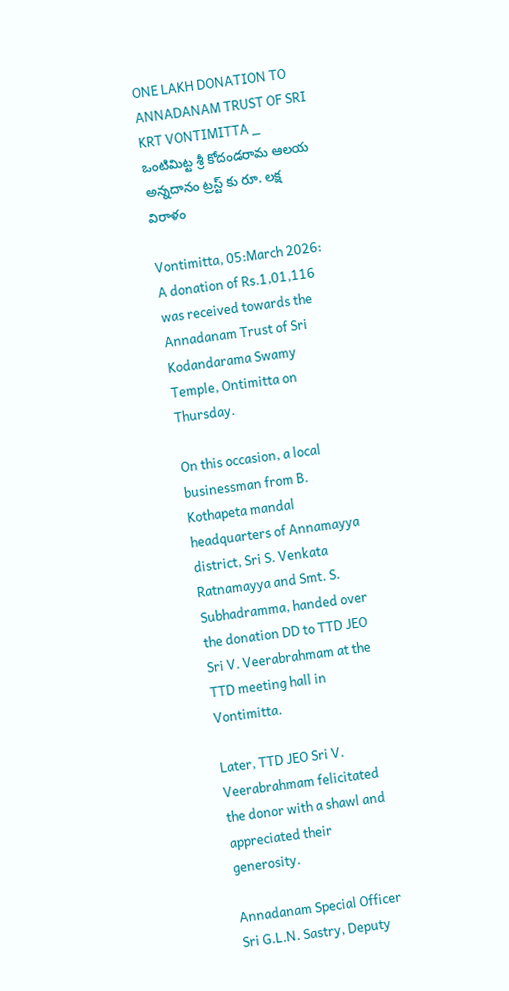ONE LAKH DONATION TO ANNADANAM TRUST OF SRI KRT VONTIMITTA _ ఒంటిమిట్ట శ్రీ కోదండరామ ఆలయ అన్నదానం ట్రస్ట్ కు రూ. లక్ష విరాళం

Vontimitta, 05:March 2026: A donation of Rs.1,01,116 was received towards the Annadanam Trust of Sri Kodandarama Swamy Temple, Ontimitta on Thursday.

On this occasion, a local businessman from B. Kothapeta mandal headquarters of Annamayya district, Sri S. Venkata Ratnamayya and Smt. S. Subhadramma, handed over the donation DD to TTD JEO Sri V. Veerabrahmam at the TTD meeting hall in Vontimitta.

Later, TTD JEO Sri V. Veerabrahmam felicitated the donor with a shawl and appreciated their generosity.

Annadanam Special Officer Sri G.L.N. Sastry, Deputy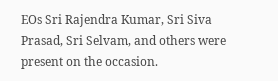EOs Sri Rajendra Kumar, Sri Siva Prasad, Sri Selvam, and others were present on the occasion.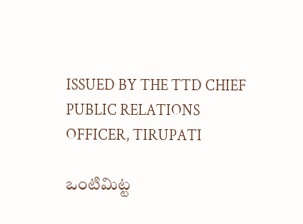ISSUED BY THE TTD CHIEF PUBLIC RELATIONS OFFICER, TIRUPATI

ఒంటిమిట్ట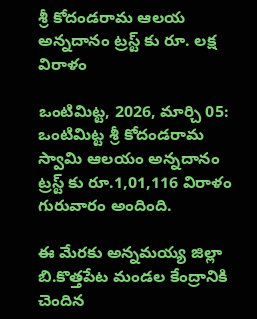శ్రీ కోదండరామ ఆలయ అన్నదానం ట్రస్ట్ కు రూ. లక్ష విరాళం

ఒంటిమిట్ట, 2026, మార్చి 05: ఒంటిమిట్ట శ్రీ కోదండరామ స్వామి ఆలయం అన్నదానం ట్రస్ట్ కు రూ.1,01,116 విరాళం గురువారం అందింది.

ఈ మేరకు అన్నమయ్య జిల్లా బి.కొత్తపేట మండల కేంద్రానికి చెందిన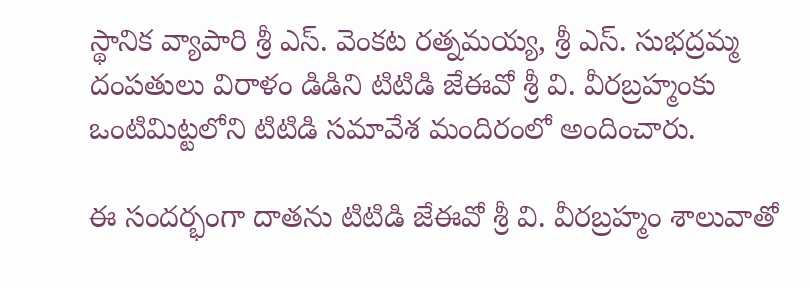స్థానిక వ్యాపారి శ్రీ ఎస్. వెంకట రత్నమయ్య, శ్రీ ఎస్. సుభద్రమ్మ దంపతులు విరాళం డిడిని టిటిడి జేఈవో శ్రీ వి. వీరబ్రహ్మంకు ఒంటిమిట్టలోని టిటిడి సమావేశ మందిరంలో అందించారు.

ఈ సందర్భంగా దాతను టిటిడి జేఈవో శ్రీ వి. వీరబ్రహ్మం శాలువాతో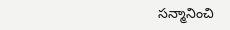సన్మానించి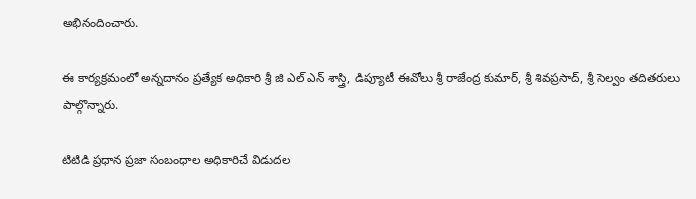అభినందించారు.

ఈ కార్యక్రమంలో అన్నదానం ప్రత్యేక అధికారి శ్రీ జి ఎల్ ఎన్ శాస్త్రి, డిప్యూటీ ఈవోలు శ్రీ రాజేంద్ర కుమార్, శ్రీ శివప్రసాద్, శ్రీ సెల్వం తదితరులు పాల్గొన్నారు.

టిటిడి ప్రధాన ప్రజా సంబంధాల అధికారిచే విడుదల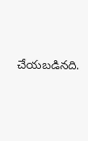చేయబడినది.